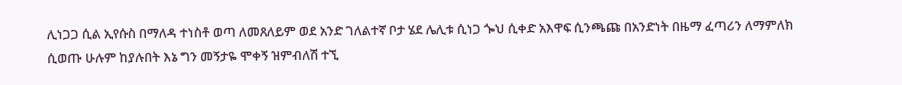ሊነጋጋ ሲል ኢየሱስ በማለዳ ተነስቶ ወጣ ለመጸለይም ወደ አንድ ገለልተኛ ቦታ ሄደ ሌሊቱ ሲነጋ ጐህ ሲቀድ አእዋፍ ሲንጫጩ በአንድነት በዜማ ፈጣሪን ለማምለክ ሲወጡ ሁሉም ከያሉበት እኔ ግን መኝታዬ ሞቀኝ ዝምብለሽ ተኚ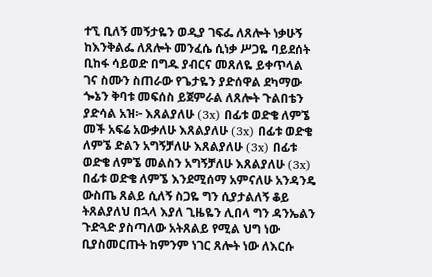ተኚ ቢለኝ መኝታዬን ወዲያ ገፍፌ ለጸሎት ነቃሁኝ ከእንቅልፌ ለጸሎት መንፈሴ ሲነቃ ሥጋዬ ባይደሰት ቢከፋ ሳይወድ በግዱ ያብርና መጸለዬ ይቀጥላል ገና ስሙን ስጠራው የጌታዬን ያድሰዋል ደካማው ጐኔን ቅባቱ መፍሰስ ይጀምራል ለጸሎት ጉልበቴን ያድሳል አዝ፦ እጸልያለሁ (3x) በፊቱ ወድቄ ለምኜ መች አፍሬ አውቃለሁ እጸልያለሁ (3x) በፊቱ ወድቄ ለምኜ ድልን አግኝቻለሁ እጸልያለሁ (3x) በፊቱ ወድቄ ለምኜ መልስን አግኝቻለሁ እጸልያለሁ (3x) በፊቱ ወድቄ ለምኜ እንደሚሰማ አምናለሁ አንዳንዴ ውስጤ ጸልይ ሲለኝ ስጋዬ ግን ሲያታልለኝ ቆይ ትጸልያለህ በኋላ እያለ ጊዜዬን ሊበላ ግን ዳንኤልን ጉድጓድ ያስጣለው አትጸልይ የሚል ህግ ነው ቢያስመርጡት ከምንም ነገር ጸሎት ነው ለእርሱ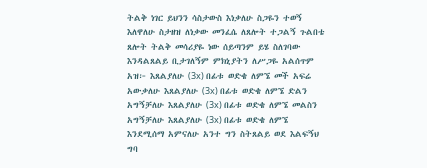ትልቅ ነገር ይህንን ሳስታውስ እነቃለሁ ስጋዬን ተወኝ እለዋለሁ ስታዘዝ ለነቃው መንፈሴ ለጸሎት ተጋልኝ ጉልበቴ ጸሎት ትልቅ መሳሪያዬ ነው ሰይጣንም ይሄ ስለገባው እንዳልጸልይ ቢታገለኝም ምክኒያትን ለሥጋዬ አልሰጥም አዝ፦ እጸልያለሁ (3x) በፊቱ ወድቄ ለምኜ መች አፍሬ አውቃለሁ እጸልያለሁ (3x) በፊቱ ወድቄ ለምኜ ድልን አግኝቻለሁ እጸልያለሁ (3x) በፊቱ ወድቄ ለምኜ መልስን አግኝቻለሁ እጸልያለሁ (3x) በፊቱ ወድቄ ለምኜ እንደሚሰማ አምናለሁ አንተ ግን ስትጸልይ ወደ እልፍኝህ ግባ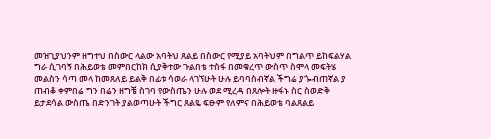መዝጊያህንም ዘግተህ በስውር ላልው አባትህ ጸልይ በስውር የሚያይ አባትህም በግልጥ ይከፍልሃል ግራ ሲገባኝ በሕይወቴ መምበርከክ ሲያቅተው ጉልበቴ ተስፋ በመቁረጥ ውስጥ ስሞላ መፍትሄ መልስን ሳጣ መላ ከመጸለይ ይልቅ በፊቱ ሳወራ ላገኘሁት ሁሉ ይባባስብኛል ችግሬ ያጐብጠኛል ያ ጠብቆ ቀምበሬ ግን በሬን ዘግቼ ስገባ የውስጤን ሁሉ ወደ ሚረዳ በጸሎት ዙፋኑ ስር ስወድቅ ይታደሳል ውስጤ በድንገት ያልወጣሁት ችግር ጸልዬ ፍፁም የለምና በሕይወቴ ባልጸልይ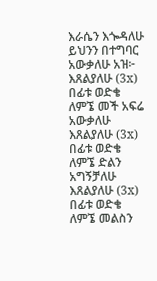እራሴን እጐዳለሁ ይህንን በተግባር አውቃለሁ አዝ፦ እጸልያለሁ (3x) በፊቱ ወድቄ ለምኜ መች አፍሬ አውቃለሁ እጸልያለሁ (3x) በፊቱ ወድቄ ለምኜ ድልን አግኝቻለሁ እጸልያለሁ (3x) በፊቱ ወድቄ ለምኜ መልስን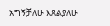አግኝቻለሁ እጸልያለሁ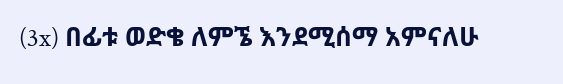(3x) በፊቱ ወድቄ ለምኜ እንደሚሰማ አምናለሁ